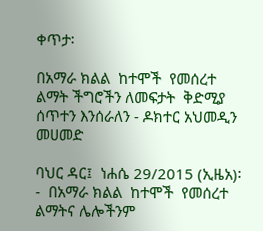ቀጥታ፡

በአማራ ክልል  ከተሞች  የመሰረተ ልማት ችግሮችን ለመፍታት  ቅድሚያ ሰጥተን እንሰራለን - ዶክተር አህመዲን መሀመድ

ባህር ዳር፤  ነሐሴ 29/2015 (ኢዜአ)፡-  በአማራ ክልል  ከተሞች  የመሰረተ ልማትና ሌሎችንም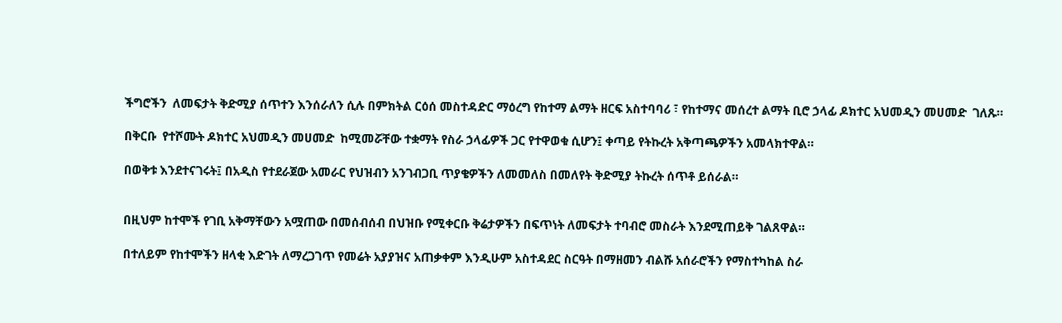ችግሮችን  ለመፍታት ቅድሚያ ሰጥተን እንሰራለን ሲሉ በምክትል ርዕሰ መስተዳድር ማዕረግ የከተማ ልማት ዘርፍ አስተባባሪ ፣ የከተማና መሰረተ ልማት ቢሮ ኃላፊ ዶክተር አህመዲን መሀመድ  ገለጹ።

በቅርቡ  የተሾሙት ዶክተር አህመዲን መሀመድ  ከሚመሯቸው ተቋማት የስራ ኃላፊዎች ጋር የተዋወቁ ሲሆን፤ ቀጣይ የትኩረት አቅጣጫዎችን አመላክተዋል።

በወቅቱ እንደተናገሩት፤ በአዲስ የተደራጀው አመራር የህዝብን አንገብጋቢ ጥያቄዎችን ለመመለስ በመለየት ቅድሚያ ትኩረት ሰጥቶ ይሰራል።


በዚህም ከተሞች የገቢ አቅማቸውን አሟጠው በመሰብሰብ በህዝቡ የሚቀርቡ ቅሬታዎችን በፍጥነት ለመፍታት ተባብሮ መስራት እንደሚጠይቅ ገልጸዋል።

በተለይም የከተሞችን ዘላቂ እድገት ለማረጋገጥ የመሬት አያያዝና አጠቃቀም እንዲሁም አስተዳደር ስርዓት በማዘመን ብልሹ አሰራሮችን የማስተካከል ስራ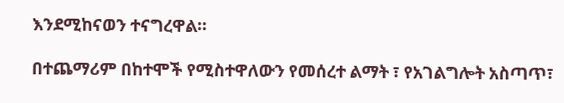እንደሚከናወን ተናግረዋል።

በተጨማሪም በከተሞች የሚስተዋለውን የመሰረተ ልማት ፣ የአገልግሎት አስጣጥ፣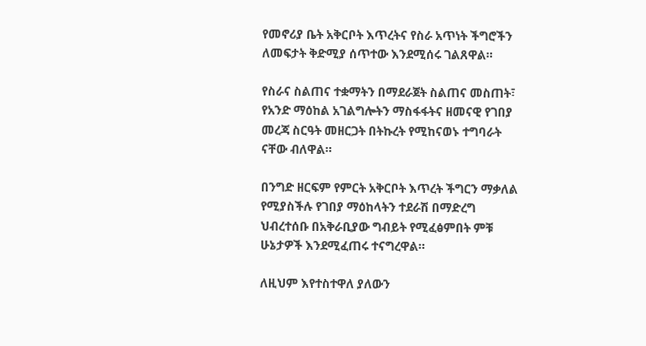የመኖሪያ ቤት አቅርቦት እጥረትና የስራ አጥነት ችግሮችን ለመፍታት ቅድሚያ ሰጥተው እንደሚሰሩ ገልጸዋል።

የስራና ስልጠና ተቋማትን በማደራጀት ስልጠና መስጠት፣ የአንድ ማዕከል አገልግሎትን ማስፋፋትና ዘመናዊ የገበያ መረጃ ስርዓት መዘርጋት በትኩረት የሚከናወኑ ተግባራት ናቸው ብለዋል።

በንግድ ዘርፍም የምርት አቅርቦት እጥረት ችግርን ማቃለል የሚያስችሉ የገበያ ማዕከላትን ተደራሽ በማድረግ ህብረተሰቡ በአቅራቢያው ግብይት የሚፈፅምበት ምቹ ሁኔታዎች እንደሚፈጠሩ ተናግረዋል።

ለዚህም እየተስተዋለ ያለውን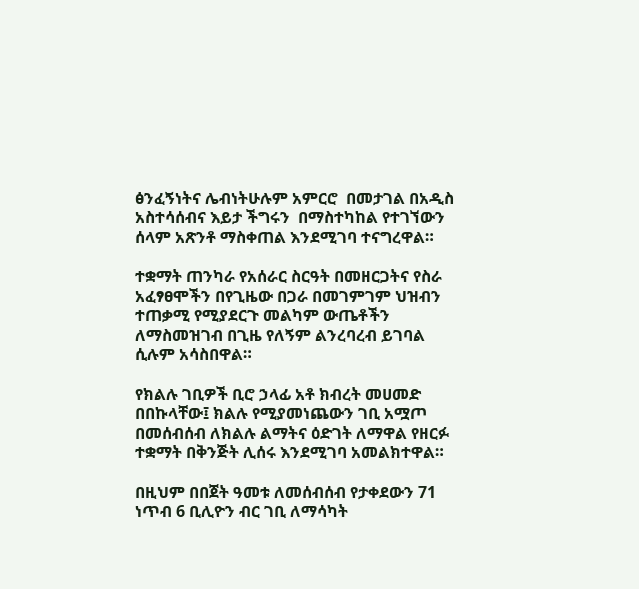ፅንፈኝነትና ሌብነትሁሉም አምርሮ  በመታገል በአዲስ አስተሳሰብና እይታ ችግሩን  በማስተካከል የተገኘውን ሰላም አጽንቶ ማስቀጠል እንደሚገባ ተናግረዋል።

ተቋማት ጠንካራ የአሰራር ስርዓት በመዘርጋትና የስራ አፈፃፀሞችን በየጊዜው በጋራ በመገምገም ህዝብን ተጠቃሚ የሚያደርጉ መልካም ውጤቶችን ለማስመዝገብ በጊዜ የለኝም ልንረባረብ ይገባል  ሲሉም አሳስበዋል።

የክልሉ ገቢዎች ቢሮ ኃላፊ አቶ ክብረት መሀመድ በበኩላቸው፤ ክልሉ የሚያመነጨውን ገቢ አሟጦ በመሰብሰብ ለክልሉ ልማትና ዕድገት ለማዋል የዘርፉ ተቋማት በቅንጅት ሊሰሩ እንደሚገባ አመልክተዋል።

በዚህም በበጀት ዓመቱ ለመሰብሰብ የታቀደውን 71 ነጥብ 6 ቢሊዮን ብር ገቢ ለማሳካት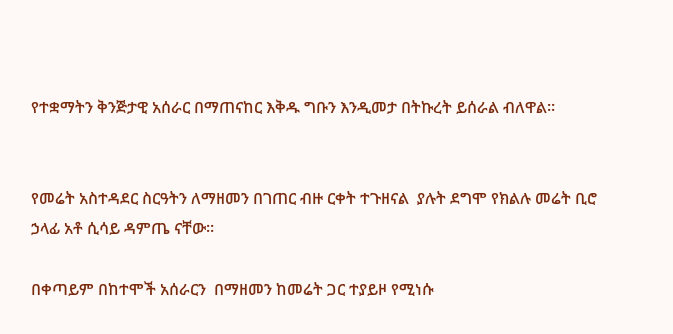የተቋማትን ቅንጅታዊ አሰራር በማጠናከር እቅዱ ግቡን እንዲመታ በትኩረት ይሰራል ብለዋል።


የመሬት አስተዳደር ስርዓትን ለማዘመን በገጠር ብዙ ርቀት ተጉዘናል  ያሉት ደግሞ የክልሉ መሬት ቢሮ ኃላፊ አቶ ሲሳይ ዳምጤ ናቸው።

በቀጣይም በከተሞች አሰራርን  በማዘመን ከመሬት ጋር ተያይዞ የሚነሱ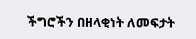ችግሮችን በዘላቂነት ለመፍታት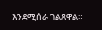እንደሚሰራ ገልጸዋል።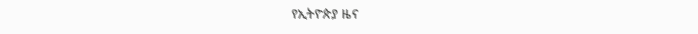የኢትዮጵያ ዜና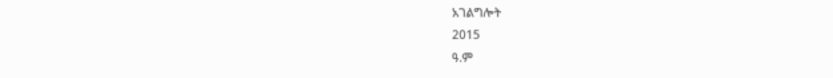አገልግሎት
2015
ዓ.ም